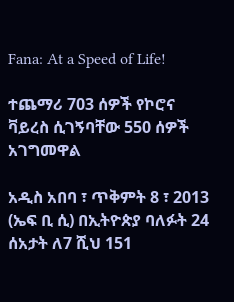Fana: At a Speed of Life!

ተጨማሪ 703 ሰዎች የኮሮና ቫይረስ ሲገኝባቸው 550 ሰዎች አገግመዋል

አዲስ አበባ ፣ ጥቅምት 8 ፣ 2013 (ኤፍ ቢ ሲ) በኢትዮጵያ ባለፉት 24 ሰአታት ለ7 ሺህ 151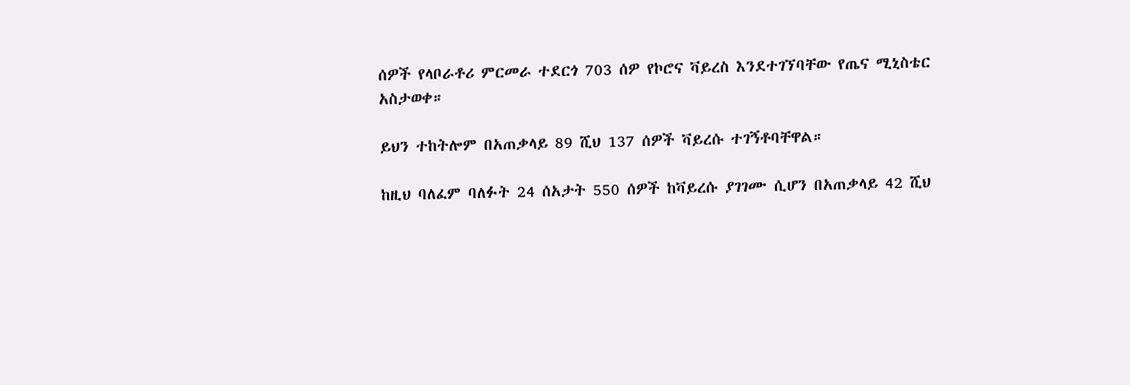ሰዎች የላቦራቶሪ ምርመራ ተደርጎ 703 ሰዎ የኮሮና ቫይረስ እንደተገኘባቸው የጤና ሚኒስቴር አስታወቀ።

ይህን ተከትሎም በአጠቃላይ 89 ሺህ 137 ሰዎች ቫይረሱ ተገኝቶባቸዋል።

ከዚህ ባለፈም ባለፉት 24 ሰአታት 550 ሰዎች ከቫይረሱ ያገገሙ ሲሆን በአጠቃላይ 42 ሺህ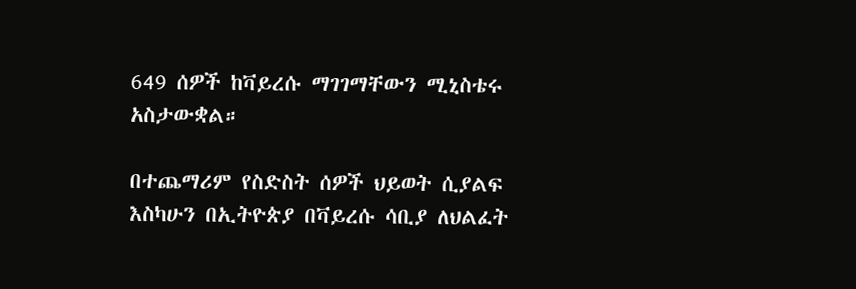649 ሰዎች ከቫይረሱ ማገገማቸውን ሚኒስቴሩ አስታውቋል።

በተጨማሪም የስድስት ሰዎች ህይወት ሲያልፍ እስካሁን በኢትዮጵያ በቫይረሱ ሳቢያ ለህልፈት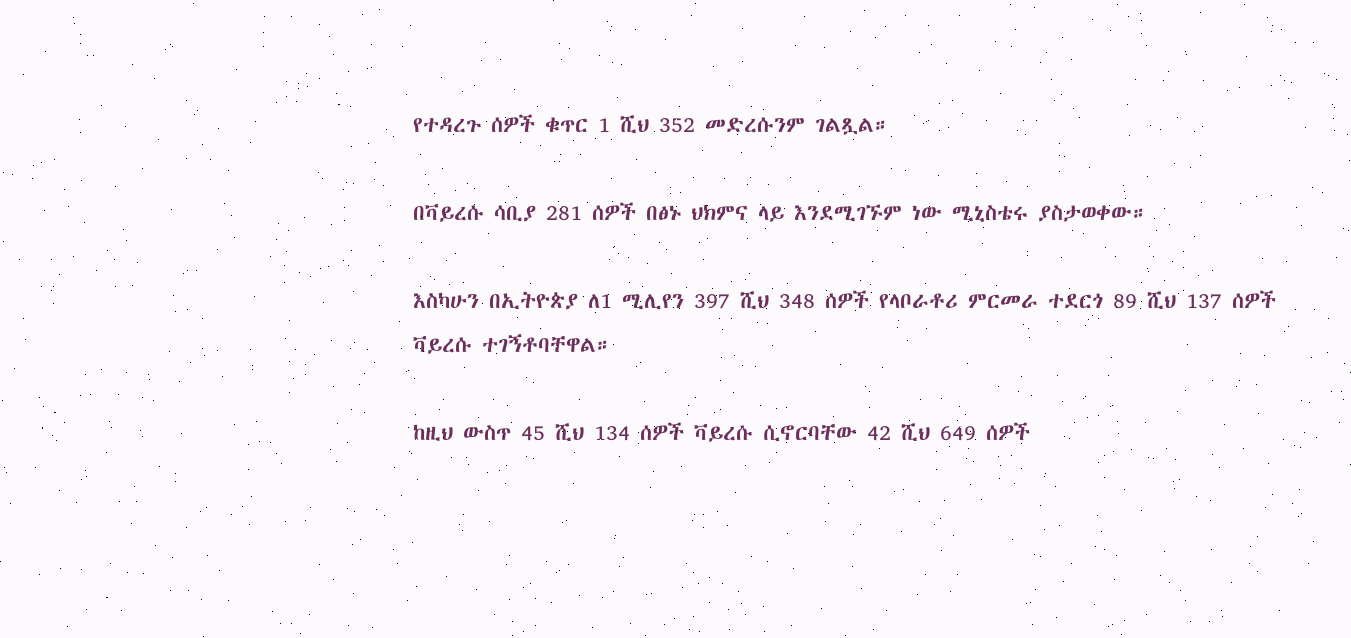የተዳረጉ ሰዎች ቁጥር 1 ሺህ 352 መድረሱንም ገልጿል።

በቫይረሱ ሳቢያ 281 ሰዎች በፅኑ ህክምና ላይ እንደሚገኙም ነው ሚኒስቴሩ ያስታወቀው።

እስካሁን በኢትዮጵያ ለ1 ሚሊየን 397 ሺህ 348 ሰዎች የላቦራቶሪ ምርመራ ተደርጎ 89 ሺህ 137 ሰዎች ቫይረሱ ተገኝቶባቸዋል።

ከዚህ ውስጥ 45 ሺህ 134 ሰዎች ቫይረሱ ሲኖርባቸው 42 ሺህ 649 ሰዎች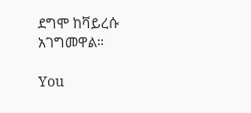ደግሞ ከቫይረሱ አገግመዋል።

You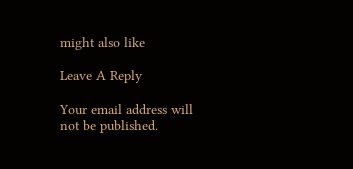might also like

Leave A Reply

Your email address will not be published.